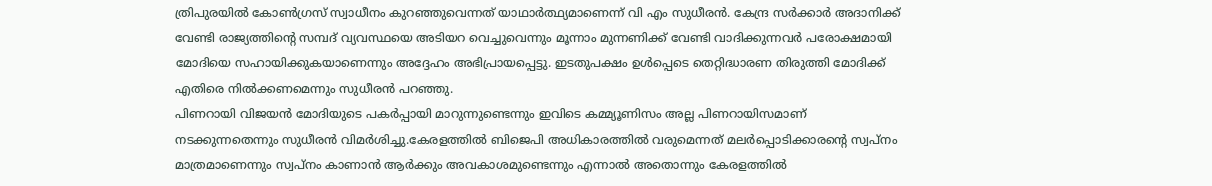ത്രിപുരയിൽ കോൺഗ്രസ് സ്വാധീനം കുറഞ്ഞുവെന്നത് യാഥാർത്ഥ്യമാണെന്ന് വി എം സുധീരൻ. കേന്ദ്ര സർക്കാർ അദാനിക്ക് വേണ്ടി രാജ്യത്തിന്റെ സമ്പദ് വ്യവസ്ഥയെ അടിയറ വെച്ചുവെന്നും മൂന്നാം മുന്നണിക്ക് വേണ്ടി വാദിക്കുന്നവർ പരോക്ഷമായി മോദിയെ സഹായിക്കുകയാണെന്നും അദ്ദേഹം അഭിപ്രായപ്പെട്ടു. ഇടതുപക്ഷം ഉൾപ്പെടെ തെറ്റിദ്ധാരണ തിരുത്തി മോദിക്ക് എതിരെ നിൽക്കണമെന്നും സുധീരൻ പറഞ്ഞു.
പിണറായി വിജയൻ മോദിയുടെ പകർപ്പായി മാറുന്നുണ്ടെന്നും ഇവിടെ കമ്മ്യൂണിസം അല്ല പിണറായിസമാണ് നടക്കുന്നതെന്നും സുധീരൻ വിമർശിച്ചു.കേരളത്തിൽ ബിജെപി അധികാരത്തിൽ വരുമെന്നത് മലർപ്പൊടിക്കാരൻ്റെ സ്വപ്നം മാത്രമാണെന്നും സ്വപ്നം കാണാൻ ആർക്കും അവകാശമുണ്ടെന്നും എന്നാൽ അതൊന്നും കേരളത്തിൽ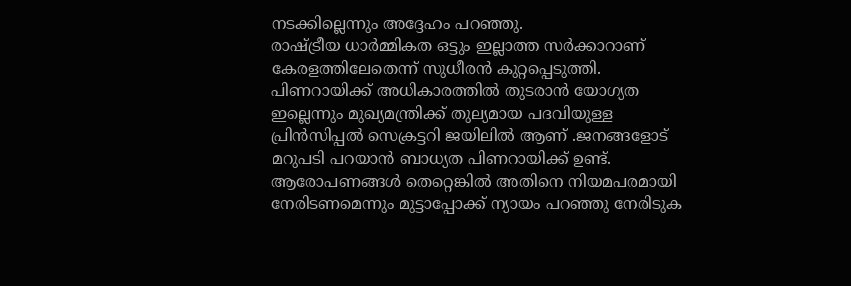നടക്കില്ലെന്നും അദ്ദേഹം പറഞ്ഞു.
രാഷ്ട്രീയ ധാർമ്മികത ഒട്ടും ഇല്ലാത്ത സർക്കാറാണ് കേരളത്തിലേതെന്ന് സുധീരൻ കുറ്റപ്പെടുത്തി. പിണറായിക്ക് അധികാരത്തിൽ തുടരാൻ യോഗ്യത ഇല്ലെന്നും മുഖ്യമന്ത്രിക്ക് തുല്യമായ പദവിയുള്ള പ്രിൻസിപ്പൽ സെക്രട്ടറി ജയിലിൽ ആണ് .ജനങ്ങളോട് മറുപടി പറയാൻ ബാധ്യത പിണറായിക്ക് ഉണ്ട്. ആരോപണങ്ങൾ തെറ്റെങ്കിൽ അതിനെ നിയമപരമായി നേരിടണമെന്നും മുട്ടാപ്പോക്ക് ന്യായം പറഞ്ഞു നേരിടുക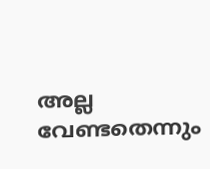അല്ല വേണ്ടതെന്നും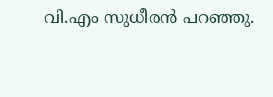വി.എം സുധീരൻ പറഞ്ഞു.